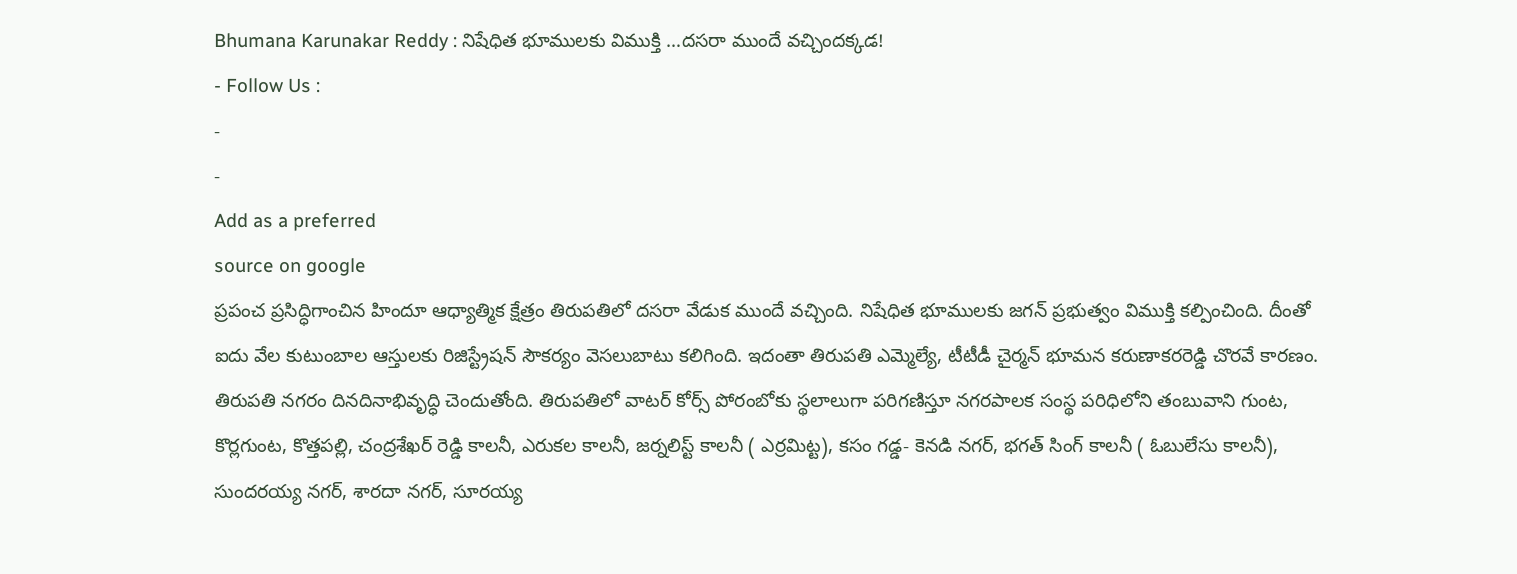Bhumana Karunakar Reddy : నిషేధిత భూములకు విముక్తి …దసరా ముందే వచ్చిందక్కడ!
- Follow Us :
-
-
Add as a preferred
source on google
ప్రపంచ ప్రసిద్ధిగాంచిన హిందూ ఆధ్యాత్మిక క్షేత్రం తిరుపతిలో దసరా వేడుక ముందే వచ్చింది. నిషేధిత భూములకు జగన్ ప్రభుత్వం విముక్తి కల్పించింది. దీంతో ఐదు వేల కుటుంబాల ఆస్తులకు రిజిస్ట్రేషన్ సౌకర్యం వెసలుబాటు కలిగింది. ఇదంతా తిరుపతి ఎమ్మెల్యే, టీటీడీ చైర్మన్ భూమన కరుణాకరరెడ్డి చొరవే కారణం.
తిరుపతి నగరం దినదినాభివృద్ధి చెందుతోంది. తిరుపతిలో వాటర్ కోర్స్ పోరంబోకు స్థలాలుగా పరిగణిస్తూ నగరపాలక సంస్థ పరిధిలోని తంబువాని గుంట, కొర్లగుంట, కొత్తపల్లి, చంద్రశేఖర్ రెడ్డి కాలనీ, ఎరుకల కాలనీ, జర్నలిస్ట్ కాలనీ ( ఎర్రమిట్ట), కసం గడ్డ- కెనడి నగర్, భగత్ సింగ్ కాలనీ ( ఓబులేసు కాలనీ), సుందరయ్య నగర్, శారదా నగర్, సూరయ్య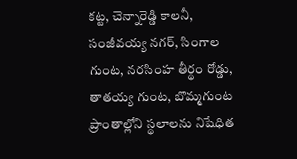కట్ట, చెన్నారెడ్డి కాలనీ, సంజీవయ్య నగర్, సింగాల గుంట, నరసింహ తీర్థం రోడ్డు, తాతయ్య గుంట, బొమ్మగుంట ప్రాంతాల్లోని స్థలాలను నిషేధిత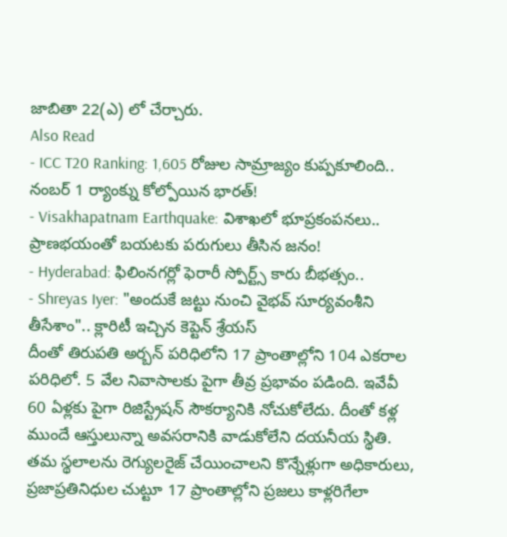జాబితా 22(ఎ) లో చేర్చారు.
Also Read
- ICC T20 Ranking: 1,605 రోజుల సామ్రాజ్యం కుప్పకూలింది.. నంబర్ 1 ర్యాంక్ను కోల్పోయిన భారత్!
- Visakhapatnam Earthquake: విశాఖలో భూప్రకంపనలు.. ప్రాణభయంతో బయటకు పరుగులు తీసిన జనం!
- Hyderabad: ఫిలింనగర్లో ఫెరారీ స్పోర్ట్స్ కారు బీభత్సం..
- Shreyas Iyer: "అందుకే జట్టు నుంచి వైభవ్ సూర్యవంశీని తీసేశాం".. క్లారిటీ ఇచ్చిన కెప్టెన్ శ్రేయస్
దీంతో తిరుపతి అర్బన్ పరిధిలోని 17 ప్రాంతాల్లోని 104 ఎకరాల పరిధిలో. 5 వేల నివాసాలకు పైగా తీవ్ర ప్రభావం పడింది. ఇవేవీ 60 ఏళ్లకు పైగా రిజిస్ట్రేషన్ సౌకర్యానికి నోచుకోలేదు. దీంతో కళ్ల ముందే ఆస్తులున్నా అవసరానికి వాడుకోలేని దయనీయ స్థితి. తమ స్థలాలను రెగ్యులరైజ్ చేయించాలని కొన్నేళ్లుగా అధికారులు, ప్రజాప్రతినిధుల చుట్టూ 17 ప్రాంతాల్లోని ప్రజలు కాళ్లరిగేలా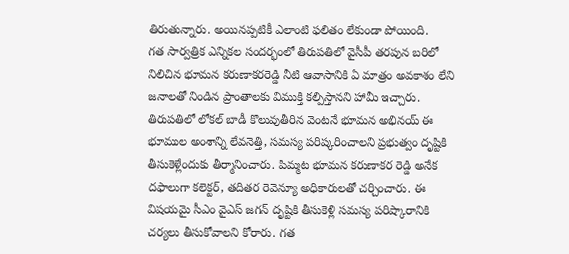తిరుతున్నారు. అయినప్పటికీ ఎలాంటి ఫలితం లేకుండా పోయింది.
గత సార్వత్రిక ఎన్నికల సందర్భంలో తిరుపతిలో వైసీపీ తరపున బరిలో నిలిచిన భూమన కరుణాకరరెడ్డి నీటి ఆవాసానికి ఏ మాత్రం అవకాశం లేని జనాలతో నిండిన ప్రాంతాలకు విముక్తి కల్పిస్తానని హామీ ఇచ్చారు. తిరుపతిలో లోకల్ బాడీ కొలువుతీరిన వెంటనే భూమన అభినయ్ ఈ భూముల అంశాన్ని లేవనెత్తి, సమస్య పరిష్కరించాలని ప్రభుత్వం దృష్టికి తీసుకెళ్లేందుకు తీర్మానించారు. పిమ్మట భూమన కరుణాకర రెడ్డి అనేక దఫాలుగా కలెక్టర్, తదితర రెవెన్యూ అధికారులతో చర్చించారు. ఈ విషయమై సీఎం వైఎస్ జగన్ దృష్టికి తీసుకెళ్లి సమస్య పరిష్కారానికి చర్యలు తీసుకోవాలని కోరారు. గత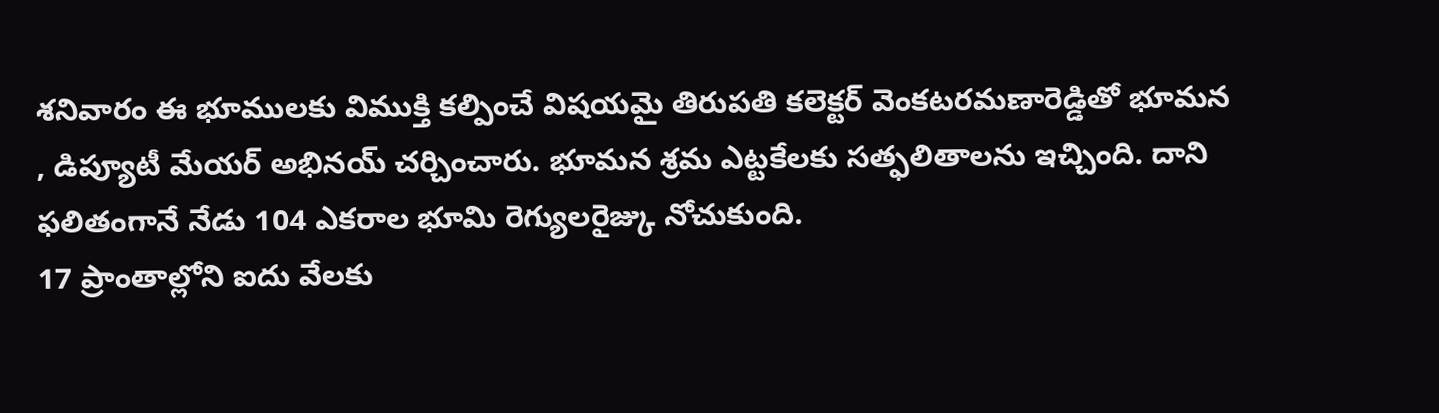శనివారం ఈ భూములకు విముక్తి కల్పించే విషయమై తిరుపతి కలెక్టర్ వెంకటరమణారెడ్డితో భూమన , డిప్యూటీ మేయర్ అభినయ్ చర్చించారు. భూమన శ్రమ ఎట్టకేలకు సత్ఫలితాలను ఇచ్చింది. దాని ఫలితంగానే నేడు 104 ఎకరాల భూమి రెగ్యులరైజ్కు నోచుకుంది.
17 ప్రాంతాల్లోని ఐదు వేలకు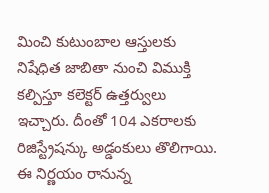మించి కుటుంబాల ఆస్తులకు నిషేధిత జాబితా నుంచి విముక్తి కల్పిస్తూ కలెక్టర్ ఉత్తర్వులు ఇచ్చారు. దీంతో 104 ఎకరాలకు రిజిస్ట్రేషన్కు అడ్డంకులు తొలిగాయి. ఈ నిర్ణయం రానున్న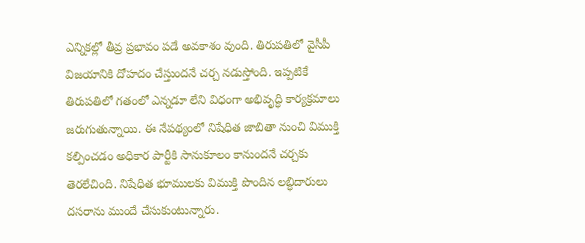ఎన్నికల్లో తీవ్ర ప్రభావం పడే అవకాశం వుంది. తిరుపతిలో వైసీపీ విజయానికి దోహదం చేస్తుందనే చర్చ నడుస్తోంది. ఇప్పటికే తిరుపతిలో గతంలో ఎన్నడూ లేని విధంగా అభివృద్ధి కార్యక్రమాలు జరుగుతున్నాయి. ఈ నేపథ్యంలో నిషేధిత జాబితా నుంచి విముక్తి కల్పించడం అధికార పార్టీకి సానుకూలం కానుందనే చర్చకు తెరలేచింది. నిషేధిత భూములకు విముక్తి పొందిన లబ్ధిదారులు దసరాను ముందే చేసుకుంటున్నారు.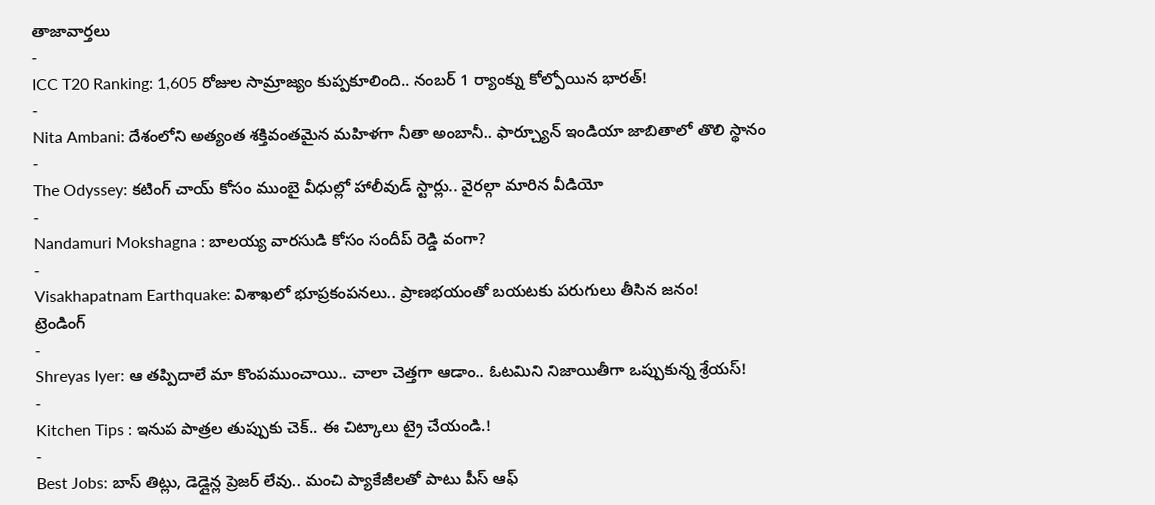తాజావార్తలు
-
ICC T20 Ranking: 1,605 రోజుల సామ్రాజ్యం కుప్పకూలింది.. నంబర్ 1 ర్యాంక్ను కోల్పోయిన భారత్!
-
Nita Ambani: దేశంలోని అత్యంత శక్తివంతమైన మహిళగా నీతా అంబానీ.. ఫార్చ్యూన్ ఇండియా జాబితాలో తొలి స్థానం
-
The Odyssey: కటింగ్ చాయ్ కోసం ముంబై వీధుల్లో హాలీవుడ్ స్టార్లు.. వైరల్గా మారిన వీడియో
-
Nandamuri Mokshagna : బాలయ్య వారసుడి కోసం సందీప్ రెడ్డి వంగా?
-
Visakhapatnam Earthquake: విశాఖలో భూప్రకంపనలు.. ప్రాణభయంతో బయటకు పరుగులు తీసిన జనం!
ట్రెండింగ్
-
Shreyas Iyer: ఆ తప్పిదాలే మా కొంపముంచాయి.. చాలా చెత్తగా ఆడాం.. ఓటమిని నిజాయితీగా ఒప్పుకున్న శ్రేయస్!
-
Kitchen Tips : ఇనుప పాత్రల తుప్పుకు చెక్.. ఈ చిట్కాలు ట్రై చేయండి.!
-
Best Jobs: బాస్ తిట్లు, డెడ్లైన్ల ప్రెజర్ లేవు.. మంచి ప్యాకేజీలతో పాటు పీస్ ఆఫ్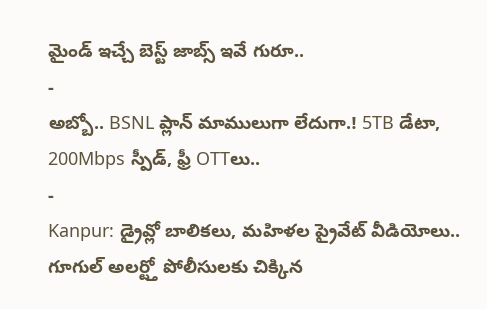మైండ్ ఇచ్చే బెస్ట్ జాబ్స్ ఇవే గురూ..
-
అబ్బో.. BSNL ప్లాన్ మాములుగా లేదుగా.! 5TB డేటా, 200Mbps స్పీడ్, ఫ్రీ OTTలు..
-
Kanpur: డ్రైవ్లో బాలికలు, మహిళల ప్రైవేట్ వీడియోలు.. గూగుల్ అలర్ట్తో పోలీసులకు చిక్కిన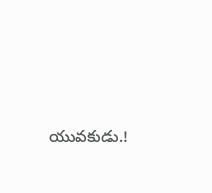యువకుడు.!